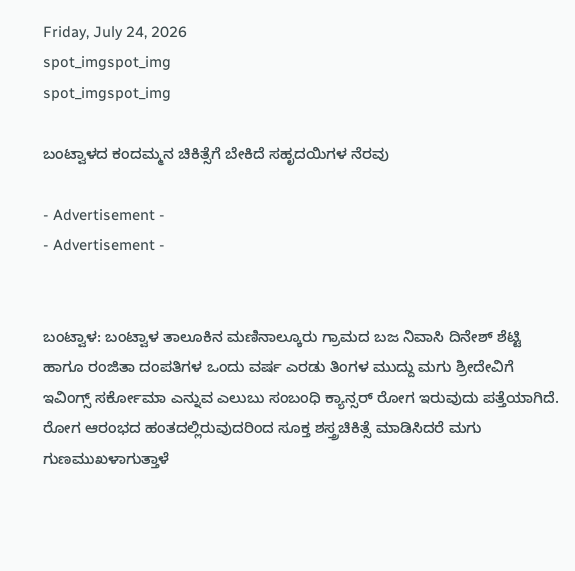Friday, July 24, 2026
spot_imgspot_img
spot_imgspot_img

ಬಂಟ್ವಾಳದ ಕಂದಮ್ಮನ ಚಿಕಿತ್ಸೆಗೆ ಬೇಕಿದೆ ಸಹೃದಯಿಗಳ ನೆರವು

- Advertisement -
- Advertisement -


ಬಂಟ್ವಾಳ: ಬಂಟ್ವಾಳ ತಾಲೂಕಿನ ಮಣಿನಾಲ್ಕೂರು ಗ್ರಾಮದ ಬಜ ನಿವಾಸಿ ದಿನೇಶ್ ಶೆಟ್ಟಿ ಹಾಗೂ ರಂಜಿತಾ ದಂಪತಿಗಳ ಒಂದು ವರ್ಷ ಎರಡು ತಿಂಗಳ ಮುದ್ದು ಮಗು ಶ್ರೀದೇವಿಗೆ ಇವಿಂಗ್ಸ್ ಸರ್ಕೋಮಾ ಎನ್ನುವ ಎಲುಬು ಸಂಬಂಧಿ ಕ್ಯಾನ್ಸರ್ ರೋಗ ಇರುವುದು ಪತ್ತೆಯಾಗಿದೆ. ರೋಗ ಆರಂಭದ ಹಂತದಲ್ಲಿರುವುದರಿಂದ ಸೂಕ್ತ ಶಸ್ತ್ರಚಿಕಿತ್ಸೆ ಮಾಡಿಸಿದರೆ ಮಗು ಗುಣಮುಖಳಾಗುತ್ತಾಳೆ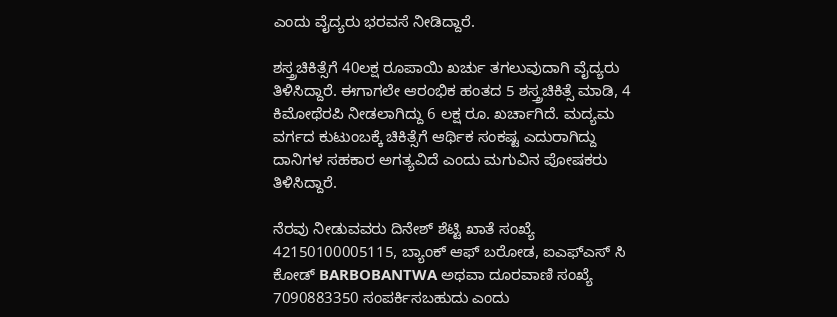ಎಂದು ವೈದ್ಯರು ಭರವಸೆ ನೀಡಿದ್ದಾರೆ.

ಶಸ್ತ್ರಚಿಕಿತ್ಸೆಗೆ 40ಲಕ್ಷ ರೂಪಾಯಿ ಖರ್ಚು ತಗಲುವುದಾಗಿ ವೈದ್ಯರು ತಿಳಿಸಿದ್ದಾರೆ. ಈಗಾಗಲೇ ಆರಂಭಿಕ ಹಂತದ 5 ಶಸ್ತ್ರಚಿಕಿತ್ಸೆ ಮಾಡಿ, 4 ಕಿಮೋಥೆರಪಿ ನೀಡಲಾಗಿದ್ದು 6 ಲಕ್ಷ ರೂ. ಖರ್ಚಾಗಿದೆ. ಮದ್ಯಮ ವರ್ಗದ ಕುಟುಂಬಕ್ಕೆ ಚಿಕಿತ್ಸೆಗೆ ಆರ್ಥಿಕ ಸಂಕಷ್ಟ ಎದುರಾಗಿದ್ದು ದಾನಿಗಳ ಸಹಕಾರ ಅಗತ್ಯವಿದೆ ಎಂದು ಮಗುವಿನ ಪೋಷಕರು ತಿಳಿಸಿದ್ದಾರೆ.

ನೆರವು ನೀಡುವವರು ದಿನೇಶ್ ಶೆಟ್ಟಿ ಖಾತೆ ಸಂಖ್ಯೆ 42150100005115, ಬ್ಯಾಂಕ್ ಆಫ್ ಬರೋಡ, ಐಎಫ್ಎಸ್ ಸಿ ಕೋಡ್ BARBOBANTWA ಅಥವಾ ದೂರವಾಣಿ ಸಂಖ್ಯೆ 7090883350 ಸಂಪರ್ಕಿಸಬಹುದು ಎಂದು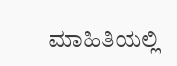ಮಾಹಿತಿಯಲ್ಲಿ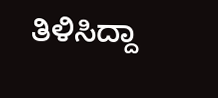ತಿಳಿಸಿದ್ದಾ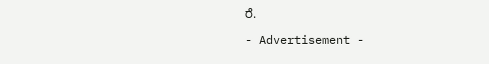ರೆ.

- Advertisement -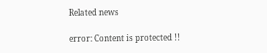Related news

error: Content is protected !!